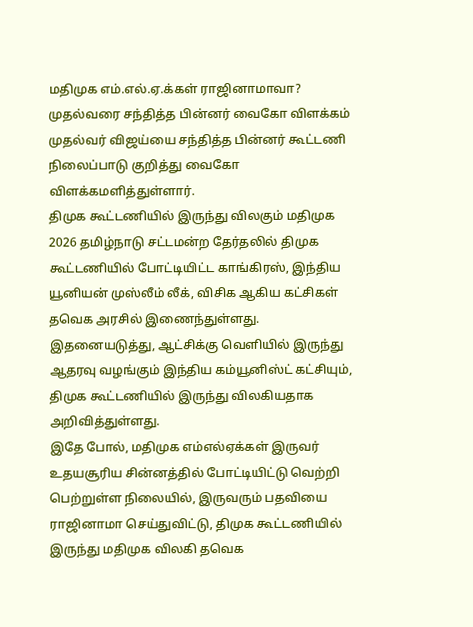மதிமுக எம்.எல்.ஏ.க்கள் ராஜினாமாவா? முதல்வரை சந்தித்த பின்னர் வைகோ விளக்கம்
முதல்வர் விஜய்யை சந்தித்த பின்னர் கூட்டணி நிலைப்பாடு குறித்து வைகோ விளக்கமளித்துள்ளார்.
திமுக கூட்டணியில் இருந்து விலகும் மதிமுக
2026 தமிழ்நாடு சட்டமன்ற தேர்தலில் திமுக கூட்டணியில் போட்டியிட்ட காங்கிரஸ், இந்திய யூனியன் முஸ்லீம் லீக், விசிக ஆகிய கட்சிகள் தவெக அரசில் இணைந்துள்ளது.
இதனையடுத்து, ஆட்சிக்கு வெளியில் இருந்து ஆதரவு வழங்கும் இந்திய கம்யூனிஸ்ட் கட்சியும், திமுக கூட்டணியில் இருந்து விலகியதாக அறிவித்துள்ளது.
இதே போல், மதிமுக எம்எல்ஏக்கள் இருவர் உதயசூரிய சின்னத்தில் போட்டியிட்டு வெற்றி பெற்றுள்ள நிலையில், இருவரும் பதவியை ராஜினாமா செய்துவிட்டு, திமுக கூட்டணியில் இருந்து மதிமுக விலகி தவெக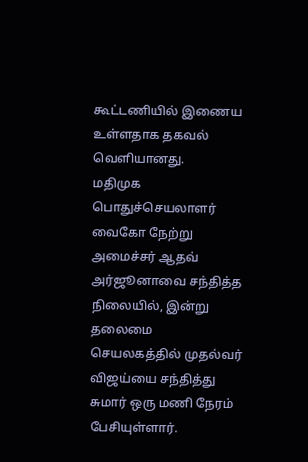கூட்டணியில் இணைய உள்ளதாக தகவல் வெளியானது.
மதிமுக பொதுச்செயலாளர் வைகோ நேற்று அமைச்சர் ஆதவ் அர்ஜூனாவை சந்தித்த நிலையில், இன்று தலைமை செயலகத்தில் முதல்வர் விஜய்யை சந்தித்து சுமார் ஒரு மணி நேரம் பேசியுள்ளார்.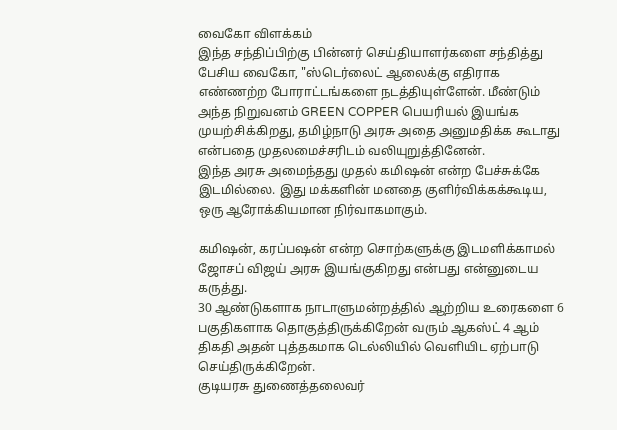வைகோ விளக்கம்
இந்த சந்திப்பிற்கு பின்னர் செய்தியாளர்களை சந்தித்து பேசிய வைகோ, "ஸ்டெர்லைட் ஆலைக்கு எதிராக எண்ணற்ற போராட்டங்களை நடத்தியுள்ளேன். மீண்டும் அந்த நிறுவனம் GREEN COPPER பெயரியல் இயங்க முயற்சிக்கிறது, தமிழ்நாடு அரசு அதை அனுமதிக்க கூடாது என்பதை முதலமைச்சரிடம் வலியுறுத்தினேன்.
இந்த அரசு அமைந்தது முதல் கமிஷன் என்ற பேச்சுக்கே இடமில்லை. இது மக்களின் மனதை குளிர்விக்கக்கூடிய, ஒரு ஆரோக்கியமான நிர்வாகமாகும்.

கமிஷன், கரப்பஷன் என்ற சொற்களுக்கு இடமளிக்காமல் ஜோசப் விஜய் அரசு இயங்குகிறது என்பது என்னுடைய கருத்து.
30 ஆண்டுகளாக நாடாளுமன்றத்தில் ஆற்றிய உரைகளை 6 பகுதிகளாக தொகுத்திருக்கிறேன் வரும் ஆகஸ்ட் 4 ஆம் திகதி அதன் புத்தகமாக டெல்லியில் வெளியிட ஏற்பாடு செய்திருக்கிறேன்.
குடியரசு துணைத்தலைவர்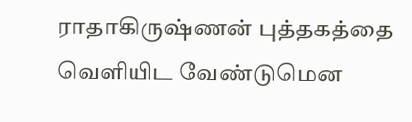ராதாகிருஷ்ணன் புத்தகத்தை வெளியிட வேண்டுமென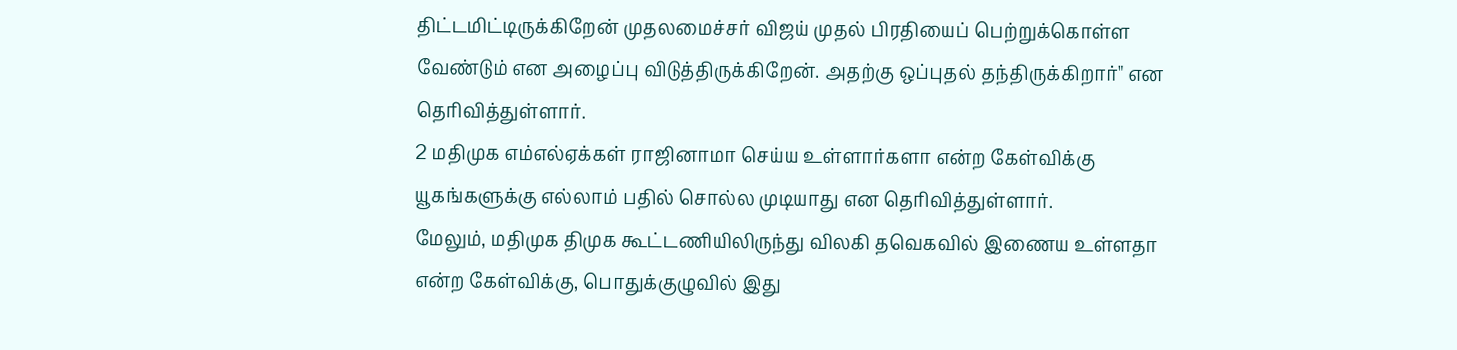திட்டமிட்டிருக்கிறேன் முதலமைச்சர் விஜய் முதல் பிரதியைப் பெற்றுக்கொள்ள வேண்டும் என அழைப்பு விடுத்திருக்கிறேன். அதற்கு ஒப்புதல் தந்திருக்கிறார்" என தெரிவித்துள்ளார்.
2 மதிமுக எம்எல்ஏக்கள் ராஜினாமா செய்ய உள்ளார்களா என்ற கேள்விக்கு யூகங்களுக்கு எல்லாம் பதில் சொல்ல முடியாது என தெரிவித்துள்ளார்.
மேலும், மதிமுக திமுக கூட்டணியிலிருந்து விலகி தவெகவில் இணைய உள்ளதா என்ற கேள்விக்கு, பொதுக்குழுவில் இது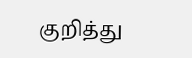குறித்து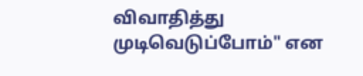விவாதித்து முடிவெடுப்போம்" என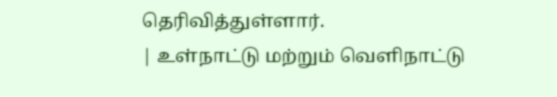தெரிவித்துள்ளார்.
| உள்நாட்டு மற்றும் வெளிநாட்டு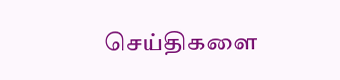செய்திகளை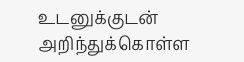உடனுக்குடன் அறிந்துக்கொள்ள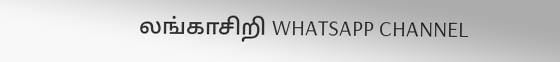லங்காசிறி WHATSAPP CHANNEL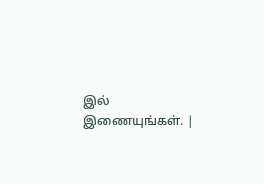இல் இணையுங்கள். |